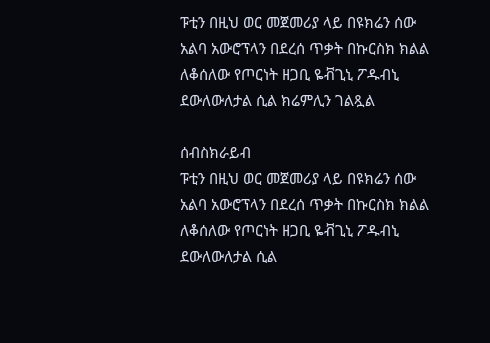ፑቲን በዚህ ወር መጀመሪያ ላይ በዩክሬን ሰው አልባ አውሮፕላን በደረሰ ጥቃት በኩርስክ ክልል ለቆሰለው የጦርነት ዘጋቢ ዬቭጊኒ ፖዱብኒ ደውለውለታል ሲል ክሬምሊን ገልጿል

ሰብስክራይብ
ፑቲን በዚህ ወር መጀመሪያ ላይ በዩክሬን ሰው አልባ አውሮፕላን በደረሰ ጥቃት በኩርስክ ክልል ለቆሰለው የጦርነት ዘጋቢ ዬቭጊኒ ፖዱብኒ ደውለውለታል ሲል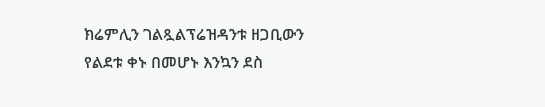ክሬምሊን ገልጿልፕሬዝዳንቱ ዘጋቢውን የልደቱ ቀኑ በመሆኑ እንኳን ደስ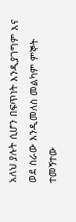አለህ ያሉት ሲሆን በፍጥነት እንዲያገግም እና ወደ ስራው እንዲመለስ መልካም ምኞት ተመኝተው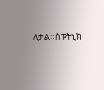ለታል።ስፑትኒክ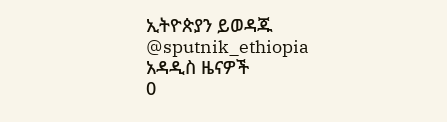ኢትዮጵያን ይወዳጁ @sputnik_ethiopia
አዳዲስ ዜናዎች
0